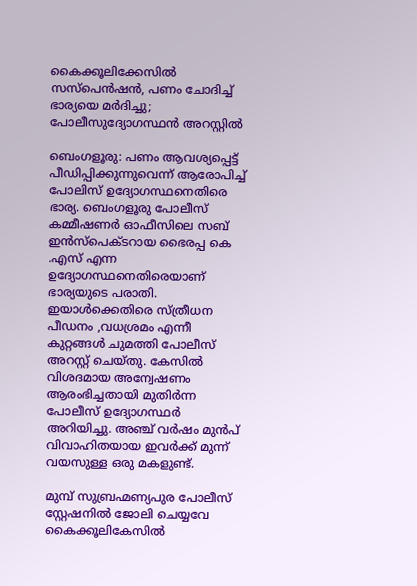കൈക്കൂലിക്കേസിൽ സസ്‌പെൻഷൻ, പണം ചോദിച്ച് ഭാര്യയെ മർദിച്ചു; പോലീസുദ്യോഗസ്ഥൻ അറസ്റ്റിൽ

ബെംഗളൂരു: പണം ആവശ്യപ്പെട്ട് പീഡിപ്പിക്കുന്നുവെന്ന് ആരോപിച്ച് പോലിസ് ഉദ്യോഗസ്ഥനെതിരെ ഭാര്യ. ബെംഗളൂരു പോലീസ് കമ്മീഷണർ ഓഫീസിലെ സബ് ഇൻസ്‌പെക്ടറായ ഭൈരപ്പ കെ .എസ് എന്ന ഉദ്യോഗസ്ഥനെതിരെയാണ് ഭാര്യയുടെ പരാതി. ഇയാൾക്കെതിരെ സ്ത്രീധന പീഡനം ,വധശ്രമം എന്നീ കുറ്റങ്ങൾ ചുമത്തി പോലീസ് അറസ്റ്റ് ചെയ്തു. കേസിൽ വിശദമായ അന്വേഷണം ആരംഭിച്ചതായി മുതിർന്ന പോലീസ് ഉദ്യോഗസ്ഥർ അറിയിച്ചു. അഞ്ച് വർഷം മുൻപ് വിവാഹിതയായ ഇവർക്ക് മുന്ന് വയസുള്ള ഒരു മകളുണ്ട്.

മുമ്പ് സുബ്രഹ്മണ്യപുര പോലീസ് സ്റ്റേഷനിൽ ജോലി ചെയ്യവേ കൈക്കൂലികേസിൽ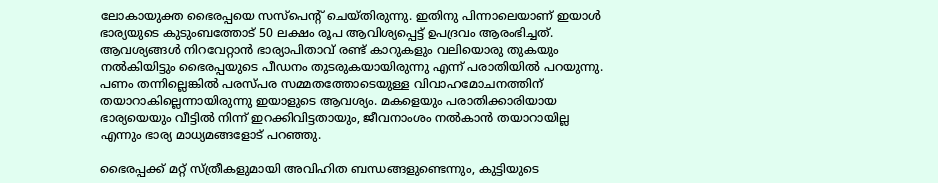ലോകായുക്ത ഭൈരപ്പയെ സസ്പെന്റ് ചെയ്തിരുന്നു. ഇതിനു പിന്നാലെയാണ് ഇയാൾ ഭാര്യയുടെ കുടുംബത്തോട് 50 ലക്ഷം രൂപ ആവിശ്യപ്പെട്ട് ഉപദ്രവം ആരംഭിച്ചത്. ആവശ്യങ്ങൾ നിറവേറ്റാൻ ഭാര്യാപിതാവ് രണ്ട് കാറുകളും വലിയൊരു തുകയും നൽകിയിട്ടും ഭൈരപ്പയുടെ പീഡനം തുടരുകയായിരുന്നു എന്ന് പരാതിയിൽ പറയുന്നു. പണം തന്നില്ലെങ്കിൽ പരസ്പര സമ്മതത്തോടെയുള്ള വിവാഹമോചനത്തിന് തയാറാകില്ലെന്നായിരുന്നു ഇയാളുടെ ആവശ്യം. മകളെയും പരാതിക്കാരിയായ ഭാര്യയെയും വീട്ടിൽ നിന്ന് ഇറക്കിവിട്ടതായും, ജീവനാംശം നൽകാൻ തയാറായില്ല എന്നും ഭാര്യ മാധ്യമങ്ങളോട് പറഞ്ഞു.

ഭൈരപ്പക്ക് മറ്റ് സ്ത്രീകളുമായി അവിഹിത ബന്ധങ്ങളുണ്ടെന്നും, കുട്ടിയുടെ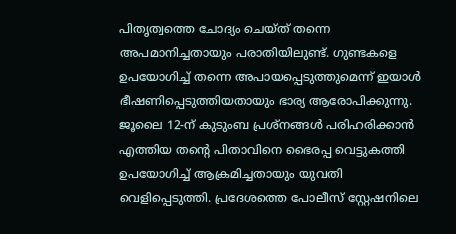പിതൃത്വത്തെ ചോദ്യം ചെയ്ത് തന്നെ അപമാനിച്ചതായും പരാതിയിലുണ്ട്. ഗുണ്ടകളെ ഉപയോഗിച്ച് തന്നെ അപായപ്പെടുത്തുമെന്ന് ഇയാൾ ഭീഷണിപ്പെടുത്തിയതായും ഭാര്യ ആരോപിക്കുന്നു. ജൂലൈ 12-ന് കുടുംബ പ്രശ്‌നങ്ങൾ പരിഹരിക്കാൻ എത്തിയ തന്റെ പിതാവിനെ ഭൈരപ്പ വെട്ടുകത്തി ഉപയോഗിച്ച് ആക്രമിച്ചതായും യുവതി വെളിപ്പെടുത്തി. പ്രദേശത്തെ പോലീസ് സ്റ്റേഷനിലെ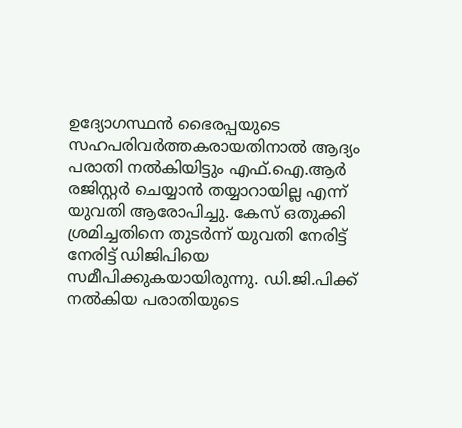ഉദ്യോഗസ്ഥൻ ഭൈരപ്പയുടെ സഹപരിവർത്തകരായതിനാൽ ആദ്യം പരാതി നൽകിയിട്ടും എഫ്.ഐ.ആർ രജിസ്റ്റർ ചെയ്യാൻ തയ്യാറായില്ല എന്ന് യുവതി ആരോപിച്ചു. കേസ് ഒതുക്കി ശ്രമിച്ചതിനെ തുടർന്ന് യുവതി നേരിട്ട് നേരിട്ട് ഡിജിപിയെ സമീപിക്കുകയായിരുന്നു. ഡി.ജി.പിക്ക് നൽകിയ പരാതിയുടെ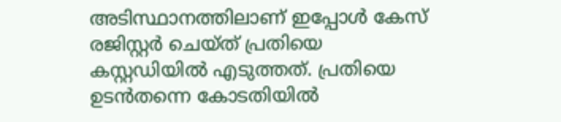അടിസ്ഥാനത്തിലാണ് ഇപ്പോൾ കേസ് രജിസ്റ്റർ ചെയ്ത് പ്രതിയെ കസ്റ്റഡിയിൽ എടുത്തത്. പ്രതിയെ ഉടൻതന്നെ കോടതിയിൽ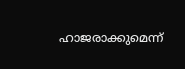ഹാജരാക്കുമെന്ന്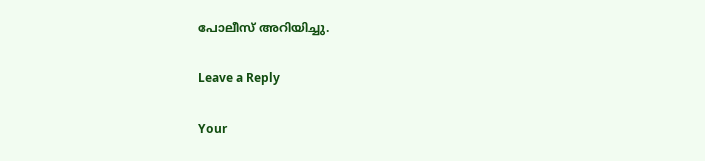പോലീസ് അറിയിച്ചു.

Leave a Reply

Your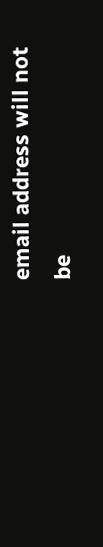email address will not be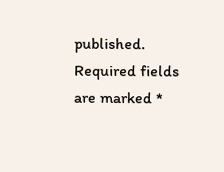published. Required fields are marked *